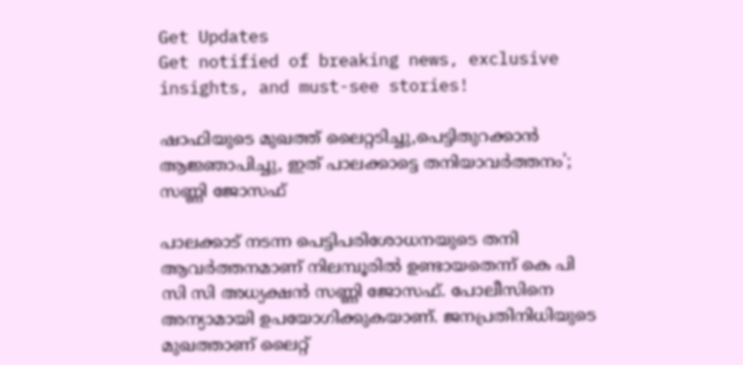Get Updates
Get notified of breaking news, exclusive insights, and must-see stories!

ഷാഫിയുടെ മുഖത്ത് ലൈറ്റടിച്ചു,പെട്ടിതുറക്കാൻ ആജ്ഞാപിച്ചു, ഇത് പാലക്കാട്ടെ തനിയാവർത്തനം'; സണ്ണി ജോസഫ്

പാലക്കാട് നടന്ന പെട്ടിപരിശോധനയുടെ തനി ആവർത്തനമാണ് നിലമ്പൂരിൽ ഉണ്ടായതെന്ന് കെ പി സി സി അധ്യക്ഷൻ സണ്ണി ജോസഫ്. പോലീസിനെ അന്യാമായി ഉപയോഗിക്കുകയാണ്. ജനപ്രതിനിധിയുടെ മുഖത്താണ് ലൈറ്റ്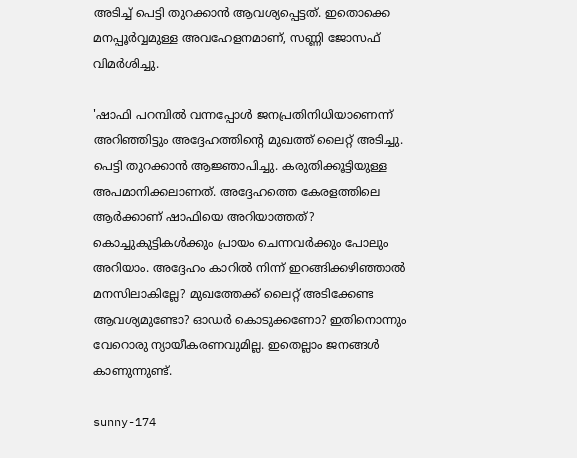അടിച്ച് പെട്ടി തുറക്കാൻ ആവശ്യപ്പെട്ടത്. ഇതൊക്കെ മനപ്പൂർവ്വമുള്ള അവഹേളനമാണ്, സണ്ണി ജോസഫ് വിമർശിച്ചു.

'ഷാഫി പറമ്പിൽ വന്നപ്പോൾ ജനപ്രതിനിധിയാണെന്ന് അറിഞ്ഞിട്ടും അദ്ദേഹത്തിന്റെ മുഖത്ത് ലൈറ്റ് അടിച്ചു. പെട്ടി തുറക്കാൻ ആജ്ഞാപിച്ചു. കരുതിക്കൂട്ടിയുള്ള അപമാനിക്കലാണത്. അദ്ദേഹത്തെ കേരളത്തിലെ ആർക്കാണ് ഷാഫിയെ അറിയാത്തത്? കൊച്ചുകുട്ടികൾക്കും പ്രായം ചെന്നവർക്കും പോലും അറിയാം. അദ്ദേഹം കാറിൽ നിന്ന് ഇറങ്ങിക്കഴിഞ്ഞാൽ മനസിലാകില്ലേ? മുഖത്തേക്ക് ലൈറ്റ് അടിക്കേണ്ട ആവശ്യമുണ്ടോ? ഓഡർ കൊടുക്കണോ? ഇതിനൊന്നും വേറൊരു ന്യായീകരണവുമില്ല. ഇതെല്ലാം ജനങ്ങൾ കാണുന്നുണ്ട്.

sunny-174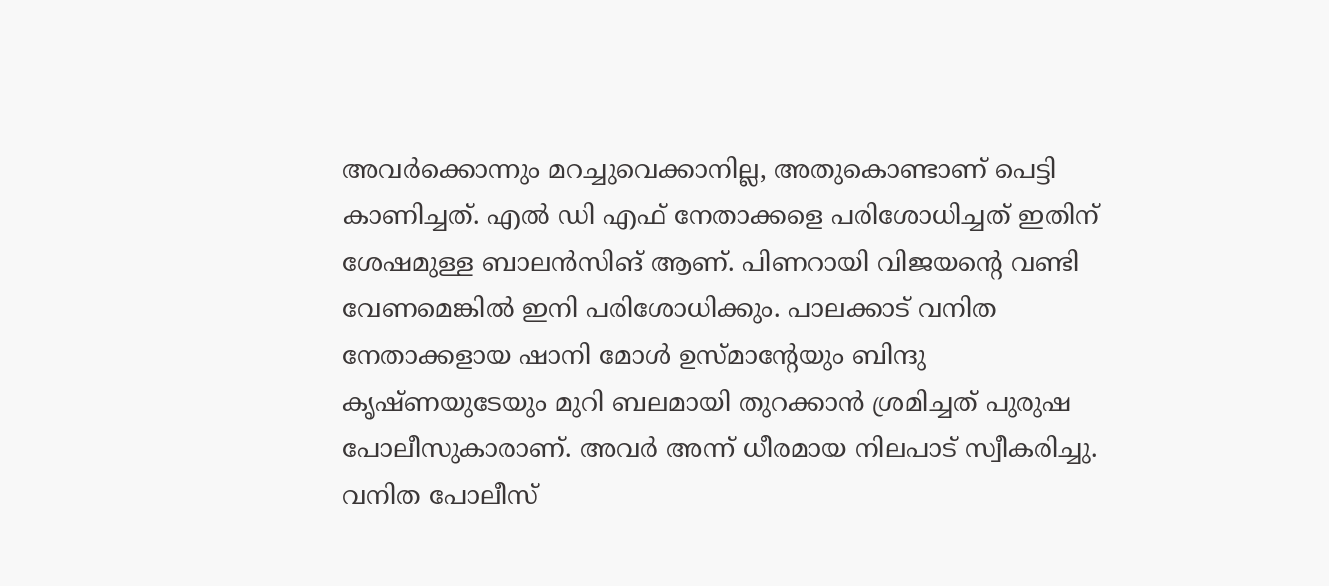അവർക്കൊന്നും മറച്ചുവെക്കാനില്ല, അതുകൊണ്ടാണ് പെട്ടി കാണിച്ചത്. എൽ ഡി എഫ് നേതാക്കളെ പരിശോധിച്ചത് ഇതിന് ശേഷമുള്ള ബാലൻസിങ് ആണ്. പിണറായി വിജയന്റെ വണ്ടി വേണമെങ്കിൽ ഇനി പരിശോധിക്കും. പാലക്കാട് വനിത നേതാക്കളായ ഷാനി മോൾ ഉസ്മാന്റേയും ബിന്ദു കൃഷ്ണയുടേയും മുറി ബലമായി തുറക്കാൻ ശ്രമിച്ചത് പുരുഷ പോലീസുകാരാണ്. അവർ അന്ന് ധീരമായ നിലപാട് സ്വീകരിച്ചു. വനിത പോലീസ്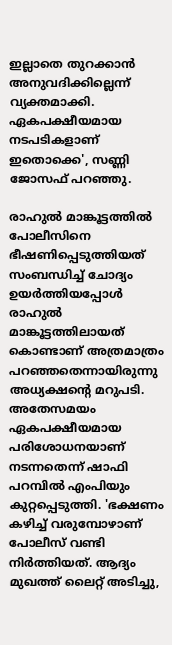ഇല്ലാതെ തുറക്കാൻ അനുവദിക്കില്ലെന്ന് വ്യക്തമാക്കി. ഏകപക്ഷീയമായ നടപടികളാണ് ഇതൊക്കെ', സണ്ണി ജോസഫ് പറഞ്ഞു.

രാഹുൽ മാങ്കൂട്ടത്തിൽ പോലീസിനെ ഭീഷണിപ്പെടുത്തിയത് സംബന്ധിച്ച് ചോദ്യം ഉയർത്തിയപ്പോൾ രാഹുൽ മാങ്കൂട്ടത്തിലായത് കൊണ്ടാണ് അത്രമാത്രം പറഞ്ഞതെന്നായിരുന്നു അധ്യക്ഷന്റെ മറുപടി. അതേസമയം ഏകപക്ഷീയമായ പരിശോധനയാണ് നടന്നതെന്ന് ഷാഫി പറമ്പിൽ എംപിയും കുറ്റപ്പെടുത്തി. 'ഭക്ഷണം കഴിച്ച് വരുമ്പോഴാണ് പോലീസ് വണ്ടി നിർത്തിയത്. ആദ്യം മുഖത്ത് ലൈറ്റ് അടിച്ചു,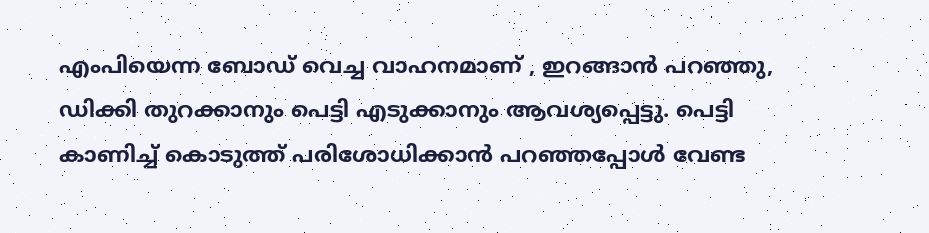എംപിയെന്ന ബോഡ് വെച്ച വാഹനമാണ് , ഇറങ്ങാൻ പറഞ്ഞു, ഡിക്കി തുറക്കാനും പെട്ടി എടുക്കാനും ആവശ്യപ്പെട്ടു. പെട്ടി കാണിച്ച് കൊടുത്ത് പരിശോധിക്കാൻ പറഞ്ഞപ്പോൾ വേണ്ട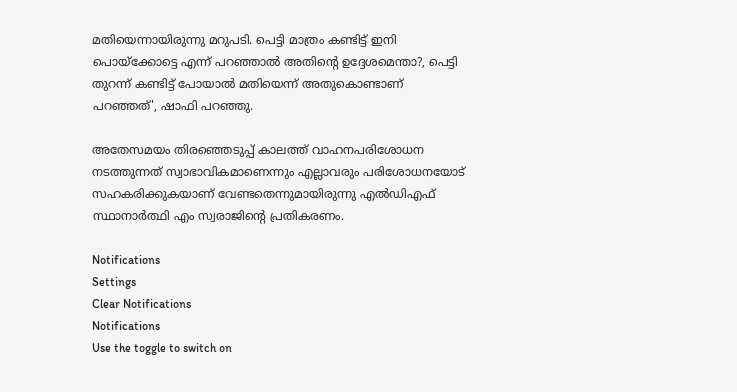മതിയെന്നായിരുന്നു മറുപടി. പെട്ടി മാത്രം കണ്ടിട്ട് ഇനി പൊയ്‌ക്കോട്ടെ എന്ന് പറഞ്ഞാൽ അതിൻ്റെ ഉദ്ദേശമെന്താ?, പെട്ടി തുറന്ന് കണ്ടിട്ട് പോയാൽ മതിയെന്ന് അതുകൊണ്ടാണ് പറഞ്ഞത്', ഷാഫി പറഞ്ഞു.

അതേസമയം തിരഞ്ഞെടുപ്പ് കാലത്ത് വാഹനപരിശോധന നടത്തുന്നത് സ്വാഭാവികമാണെന്നും എല്ലാവരും പരിശോധനയോട് സഹകരിക്കുകയാണ് വേണ്ടതെന്നുമായിരുന്നു എൽഡിഎഫ് സ്ഥാനാർത്ഥി എം സ്വരാജിന്റെ പ്രതികരണം.

Notifications
Settings
Clear Notifications
Notifications
Use the toggle to switch on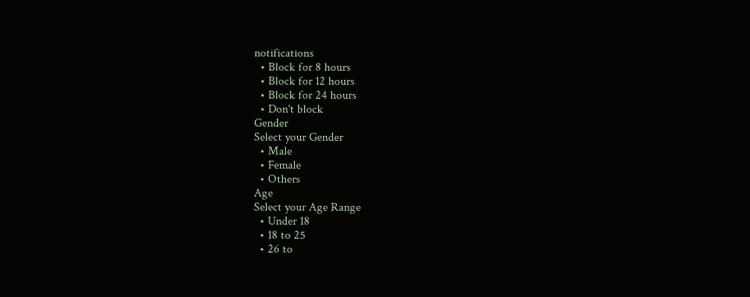notifications
  • Block for 8 hours
  • Block for 12 hours
  • Block for 24 hours
  • Don't block
Gender
Select your Gender
  • Male
  • Female
  • Others
Age
Select your Age Range
  • Under 18
  • 18 to 25
  • 26 to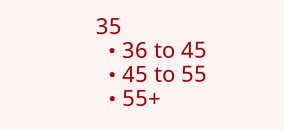35
  • 36 to 45
  • 45 to 55
  • 55+